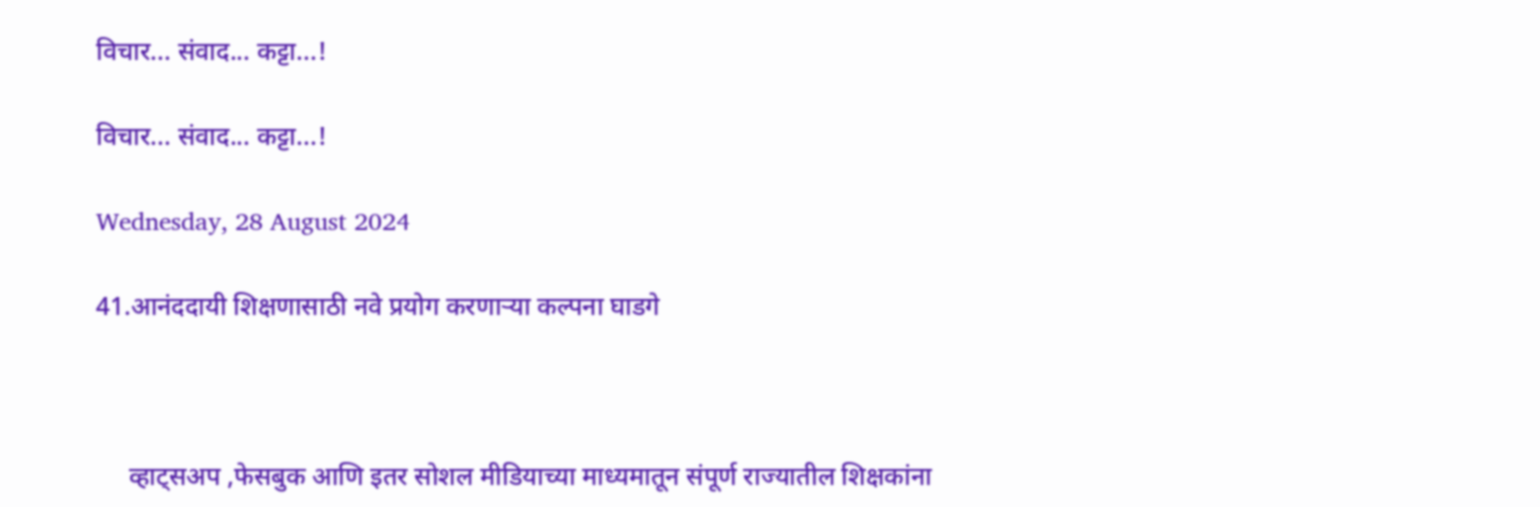विचार... संवाद... कट्टा...!

विचार... संवाद... कट्टा...!

Wednesday, 28 August 2024

41.आनंददायी शिक्षणासाठी नवे प्रयोग करणाऱ्या कल्पना घाडगे



     व्हाट्सअप ,फेसबुक आणि इतर सोशल मीडियाच्या माध्यमातून संपूर्ण राज्यातील शिक्षकांना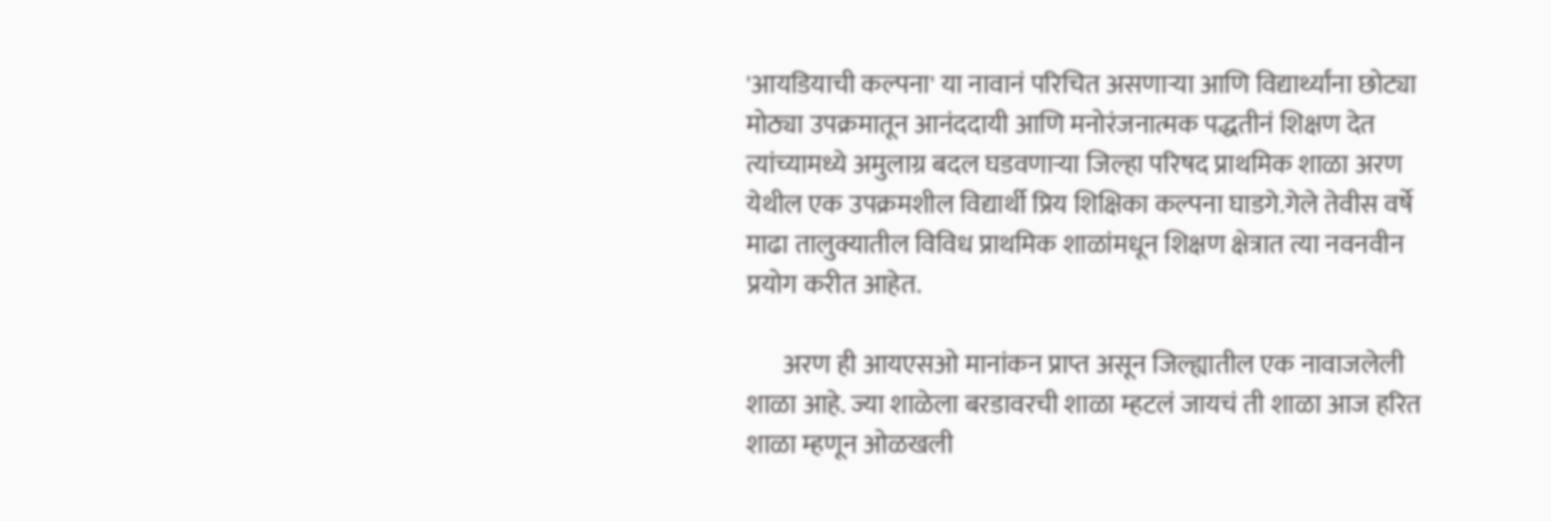'आयडियाची कल्पना' या नावानं परिचित असणाऱ्या आणि विद्यार्थ्यांना छोट्या मोठ्या उपक्रमातून आनंददायी आणि मनोरंजनात्मक पद्धतीनं शिक्षण देत त्यांच्यामध्ये अमुलाग्र बदल घडवणाऱ्या जिल्हा परिषद प्राथमिक शाळा अरण येथील एक उपक्रमशील विद्यार्थी प्रिय शिक्षिका कल्पना घाडगे.गेले तेवीस वर्षे माढा तालुक्यातील विविध प्राथमिक शाळांमधून शिक्षण क्षेत्रात त्या नवनवीन प्रयोग करीत आहेत.

       अरण ही आयएसओ मानांकन प्राप्त असून जिल्ह्यातील एक नावाजलेली शाळा आहे. ज्या शाळेला बरडावरची शाळा म्हटलं जायचं ती शाळा आज हरित शाळा म्हणून ओळखली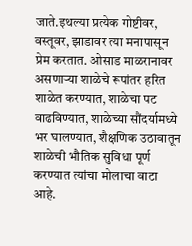जाते.इथल्या प्रत्येक गोष्टीवर, वस्तूवर, झाडावर त्या मनापासून प्रेम करतात. ओसाड माळरानावर असणाऱ्या शाळेचे रूपांतर हरित शाळेत करण्यात, शाळेचा पट वाढविण्यात, शाळेच्या सौंदर्यामध्ये भर घालण्यात, शैक्षणिक उठावातून शाळेची भौतिक सुविधा पूर्ण करण्यात त्यांचा मोलाचा वाटा आहे.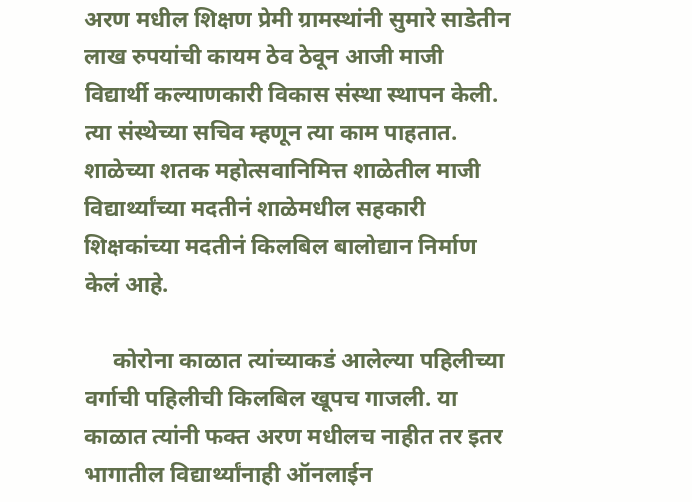अरण मधील शिक्षण प्रेमी ग्रामस्थांनी सुमारे साडेतीन लाख रुपयांची कायम ठेव ठेवून आजी माजी विद्यार्थी कल्याणकारी विकास संस्था स्थापन केली. त्या संस्थेच्या सचिव म्हणून त्या काम पाहतात. शाळेच्या शतक महोत्सवानिमित्त शाळेतील माजी विद्यार्थ्यांच्या मदतीनं शाळेमधील सहकारी शिक्षकांच्या मदतीनं किलबिल बालोद्यान निर्माण केलं आहे.

     कोरोना काळात त्यांच्याकडं आलेल्या पहिलीच्या वर्गाची पहिलीची किलबिल खूपच गाजली. या काळात त्यांनी फक्त अरण मधीलच नाहीत तर इतर भागातील विद्यार्थ्यांनाही ऑनलाईन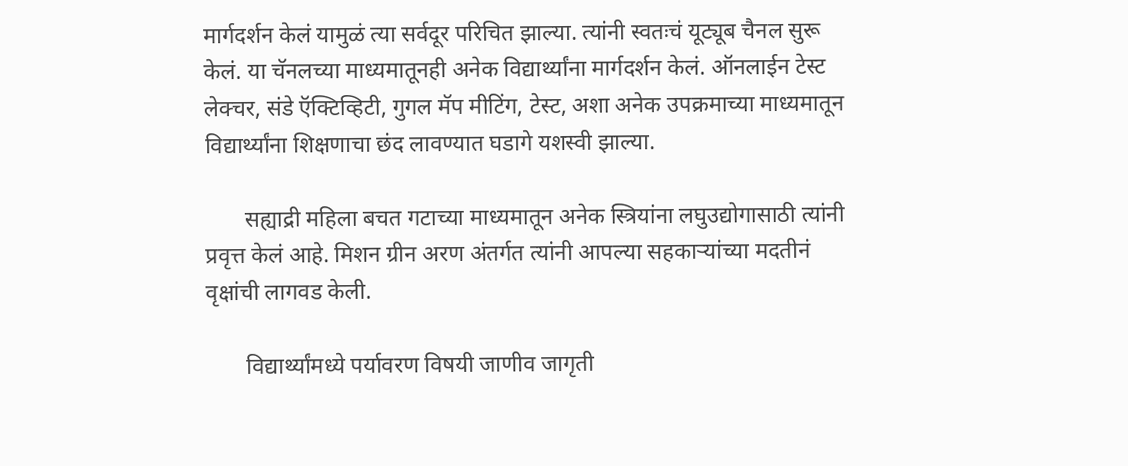मार्गदर्शन केलं यामुळं त्या सर्वदूर परिचित झाल्या. त्यांनी स्वतःचं यूट्यूब चैनल सुरू केलं. या चॅनलच्या माध्यमातूनही अनेक विद्यार्थ्यांना मार्गदर्शन केलं. ऑनलाईन टेस्ट लेक्चर, संडे ऍक्टिव्हिटी, गुगल मॅप मीटिंग, टेस्ट, अशा अनेक उपक्रमाच्या माध्यमातून विद्यार्थ्यांना शिक्षणाचा छंद लावण्यात घडागे यशस्वी झाल्या.

       सह्याद्री महिला बचत गटाच्या माध्यमातून अनेक स्त्रियांना लघुउद्योगासाठी त्यांनी प्रवृत्त केलं आहे. मिशन ग्रीन अरण अंतर्गत त्यांनी आपल्या सहकाऱ्यांच्या मदतीनं वृक्षांची लागवड केली.

       विद्यार्थ्यांमध्ये पर्यावरण विषयी जाणीव जागृती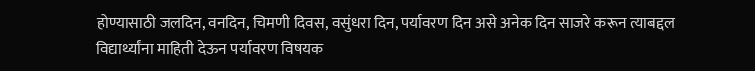होण्यासाठी जलदिन, वनदिन, चिमणी दिवस, वसुंधरा दिन, पर्यावरण दिन असे अनेक दिन साजरे करून त्याबद्दल विद्यार्थ्यांना माहिती देऊन पर्यावरण विषयक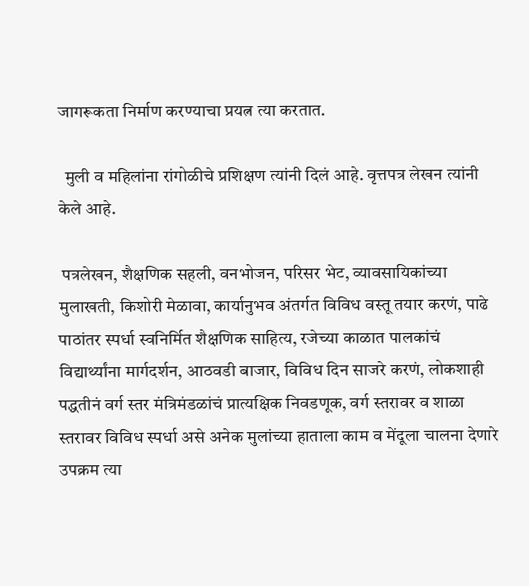जागरूकता निर्माण करण्याचा प्रयत्न त्या करतात.

  मुली व महिलांना रांगोळीचे प्रशिक्षण त्यांनी दिलं आहे. वृत्तपत्र लेखन त्यांनी केले आहे.

 पत्रलेखन, शैक्षणिक सहली, वनभोजन, परिसर भेट, व्यावसायिकांच्या मुलाखती, किशोरी मेळावा, कार्यानुभव अंतर्गत विविध वस्तू तयार करणं, पाढे पाठांतर स्पर्धा स्वनिर्मित शैक्षणिक साहित्य, रजेच्या काळात पालकांचं विद्यार्थ्यांना मार्गदर्शन, आठवडी बाजार, विविध दिन साजरे करणं, लोकशाही पद्धतीनं वर्ग स्तर मंत्रिमंडळांचं प्रात्यक्षिक निवडणूक, वर्ग स्तरावर व शाळा स्तरावर विविध स्पर्धा असे अनेक मुलांच्या हाताला काम व मेंदूला चालना देणारे उपक्रम त्या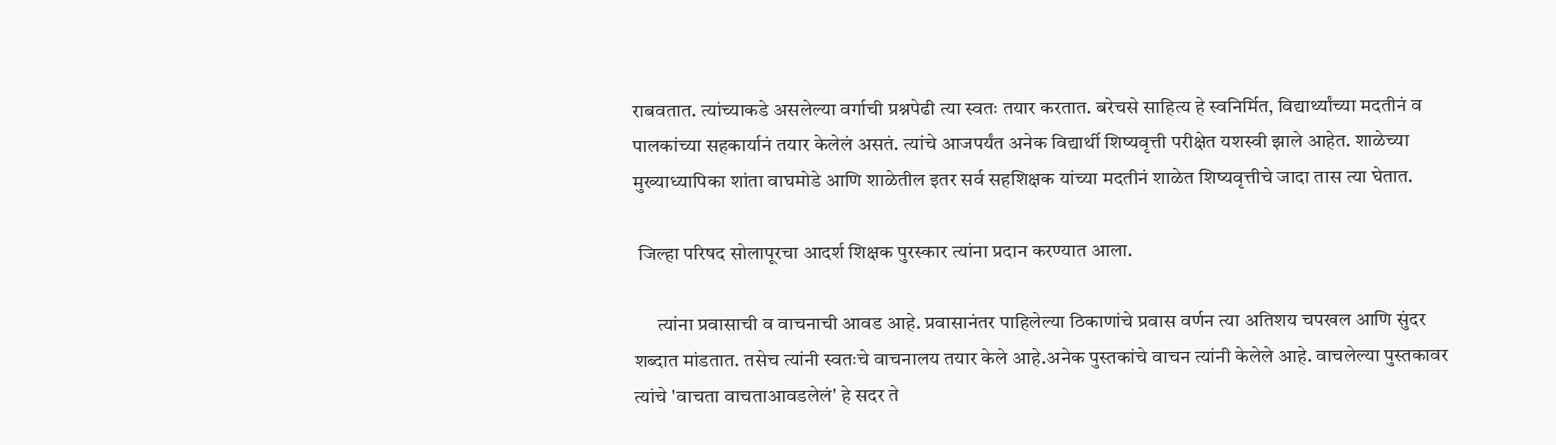राबवतात. त्यांच्याकडे असलेल्या वर्गाची प्रश्नपेढी त्या स्वतः तयार करतात. बरेचसे साहित्य हे स्वनिर्मित, विद्यार्थ्यांच्या मदतीनं व पालकांच्या सहकार्यानं तयार केलेलं असतं. त्यांचे आजपर्यंत अनेक विद्यार्थी शिष्यवृत्ती परीक्षेत यशस्वी झाले आहेत. शाळेच्या मुख्याध्यापिका शांता वाघमोडे आणि शाळेतील इतर सर्व सहशिक्षक यांच्या मदतीनं शाळेत शिष्यवृत्तीचे जादा तास त्या घेतात.

 जिल्हा परिषद सोलापूरचा आदर्श शिक्षक पुरस्कार त्यांना प्रदान करण्यात आला.

      त्यांना प्रवासाची व वाचनाची आवड आहे. प्रवासानंतर पाहिलेल्या ठिकाणांचे प्रवास वर्णन त्या अतिशय चपखल आणि सुंदर शब्दात मांडतात. तसेच त्यांनी स्वतःचे वाचनालय तयार केले आहे.अनेक पुस्तकांचे वाचन त्यांनी केलेले आहे. वाचलेल्या पुस्तकावर त्यांचे 'वाचता वाचताआवडलेलं' हे सदर ते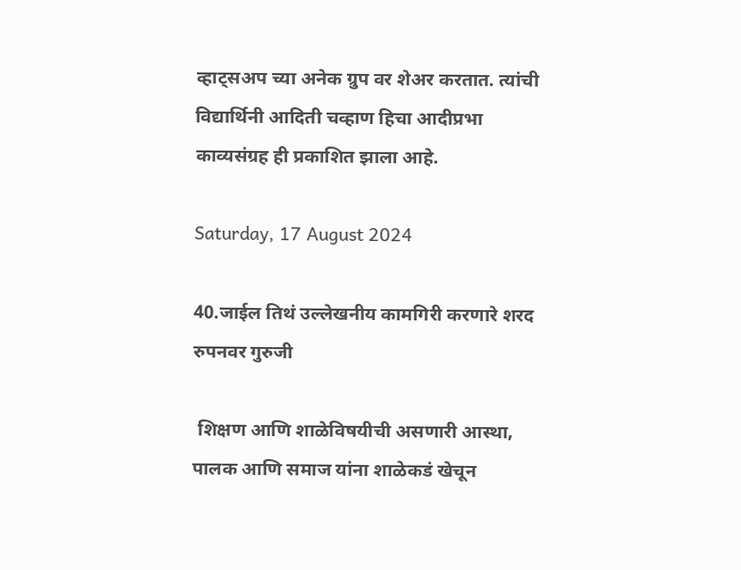व्हाट्सअप च्या अनेक ग्रुप वर शेअर करतात. त्यांची विद्यार्थिनी आदिती चव्हाण हिचा आदीप्रभा काव्यसंग्रह ही प्रकाशित झाला आहे.

Saturday, 17 August 2024

40.जाईल तिथं उल्लेखनीय कामगिरी करणारे शरद रुपनवर गुरुजी

 शिक्षण आणि शाळेविषयीची असणारी आस्था, पालक आणि समाज यांना शाळेकडं खेचून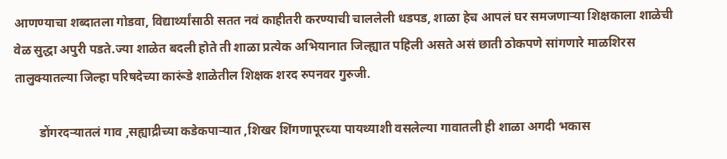आणण्याचा शब्दातला गोडवा, विद्यार्थ्यांसाठी सतत नवं काहीतरी करण्याची चाललेली धडपड, शाळा हेच आपलं घर समजणाऱ्या शिक्षकाला शाळेची वेळ सुद्धा अपुरी पडते.ज्या शाळेत बदली होते ती शाळा प्रत्येक अभियानात जिल्ह्यात पहिली असते असं छाती ठोकपणे सांगणारे माळशिरस तालुक्यातल्या जिल्हा परिषदेच्या कारूंडे शाळेतील शिक्षक शरद रुपनवर गुरुजी.

        डोंगरदर्‍यातलं गाव ,सह्याद्रीच्या कडेकपाऱ्यात ,शिखर शिंगणापूरच्या पायथ्याशी वसलेल्या गावातली ही शाळा अगदी भकास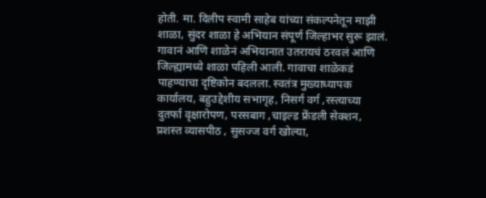होती. मा. दिलीप स्वामी साहेब यांच्या संकल्पनेतून माझी शाळा, सुंदर शाळा हे अभियान संपूर्ण जिल्हाभर सुरू झालं. गावानं आणि शाळेनं अभियानात उतरायचं ठरवलं आणि जिल्ह्यामध्ये शाळा पहिली आली. गावाचा शाळेकडं पाहण्याचा दृष्टिकोन बदलला. स्वतंत्र मुख्याध्यापक कार्यालय, बहुउद्देशीय सभागृह, निसर्ग वर्ग ,रस्त्याच्या दुतर्फा वृक्षारोपण, परसबाग ,चाइल्ड फ्रेंडली सेक्शन, प्रशस्त व्यासपीठ , सुसज्ज वर्ग खोल्या,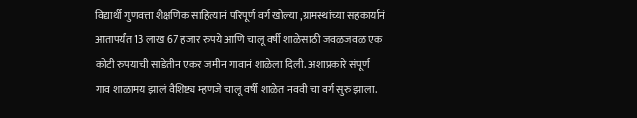विद्यार्थी गुणवत्ता शैक्षणिक साहित्यानं परिपूर्ण वर्ग खोल्या ,ग्रामस्थांच्या सहकार्यानं आतापर्यंत 13 लाख 67 हजार रुपये आणि चालू वर्षी शाळेसाठी जवळजवळ एक कोटी रुपयाची साडेतीन एकर जमीन गावानं शाळेला दिली. अशाप्रकारे संपूर्ण गाव शाळामय झालं वैशिष्ट्य म्हणजे चालू वर्षी शाळेत नववी चा वर्ग सुरु झाला.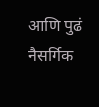आणि पुढं नैसर्गिक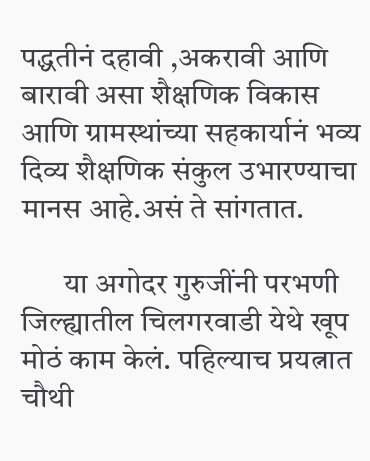पद्धतीनं दहावी ,अकरावी आणि बारावी असा शैक्षणिक विकास आणि ग्रामस्थांच्या सहकार्यानं भव्य दिव्य शैक्षणिक संकुल उभारण्याचा मानस आहे.असं ते सांगतात.

       या अगोदर गुरुजींनी परभणी जिल्ह्यातील चिलगरवाडी येथे खूप मोठं काम केलं. पहिल्याच प्रयत्नात चौथी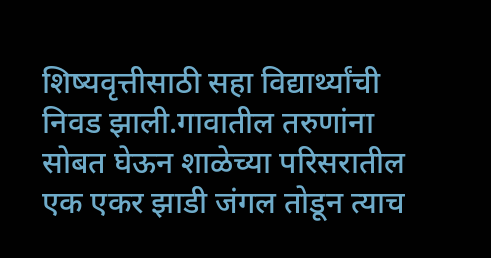शिष्यवृत्तीसाठी सहा विद्यार्थ्यांची निवड झाली.गावातील तरुणांना सोबत घेऊन शाळेच्या परिसरातील एक एकर झाडी जंगल तोडून त्याच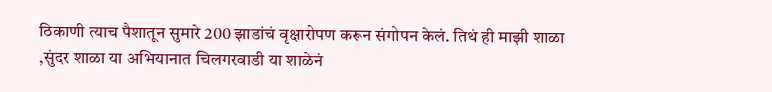ठिकाणी त्याच पैशातून सुमारे 200 झाडांचं वृक्षारोपण करून संगोपन केलं. तिथं ही माझी शाळा ,सुंदर शाळा या अभियानात चिलगरवाडी या शाळेनं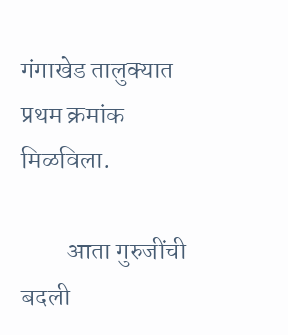गंगाखेड तालुक्यात प्रथम क्रमांक मिळविला.

         आता गुरुजींची बदली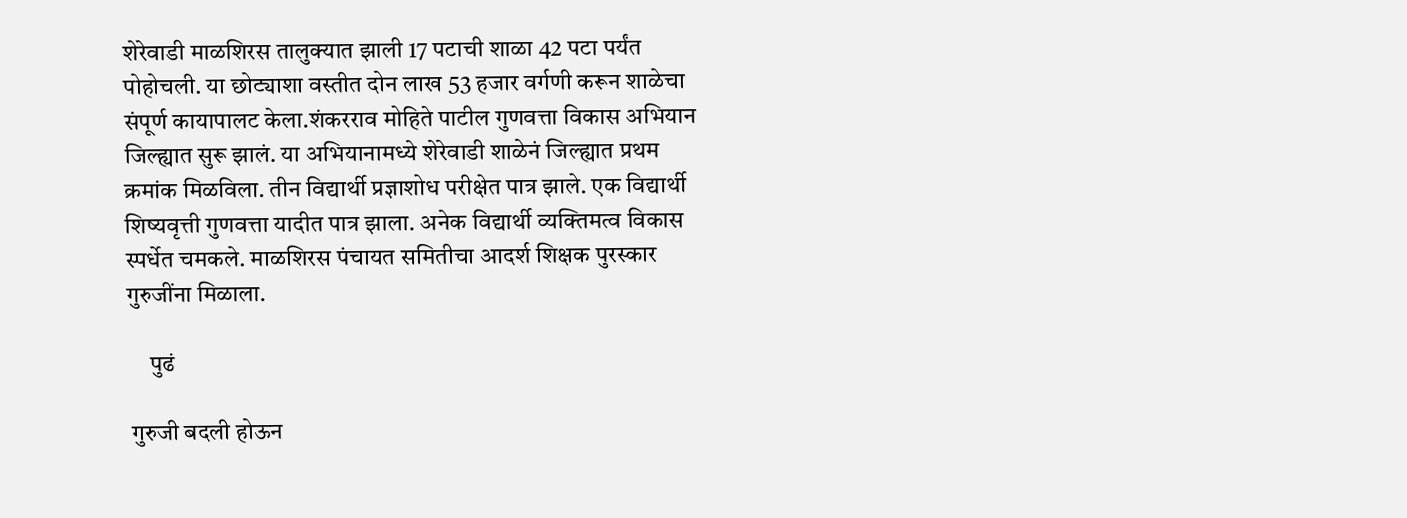शेरेवाडी माळशिरस तालुक्यात झाली 17 पटाची शाळा 42 पटा पर्यंत पोहोचली. या छोट्याशा वस्तीत दोन लाख 53 हजार वर्गणी करून शाळेचा संपूर्ण कायापालट केला.शंकरराव मोहिते पाटील गुणवत्ता विकास अभियान जिल्ह्यात सुरू झालं. या अभियानामध्ये शेरेवाडी शाळेनं जिल्ह्यात प्रथम क्रमांक मिळविला. तीन विद्यार्थी प्रज्ञाशोध परीक्षेत पात्र झाले. एक विद्यार्थी शिष्यवृत्ती गुणवत्ता यादीत पात्र झाला. अनेक विद्यार्थी व्यक्तिमत्व विकास स्पर्धेत चमकले. माळशिरस पंचायत समितीचा आदर्श शिक्षक पुरस्कार गुरुजींना मिळाला.

     पुढं

 गुरुजी बदली होऊन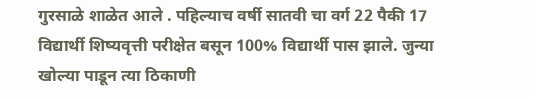गुरसाळे शाळेत आले . पहिल्याच वर्षी सातवी चा वर्ग 22 पैकी 17 विद्यार्थी शिष्यवृत्ती परीक्षेत बसून 100% विद्यार्थी पास झाले. जुन्या खोल्या पाडून त्या ठिकाणी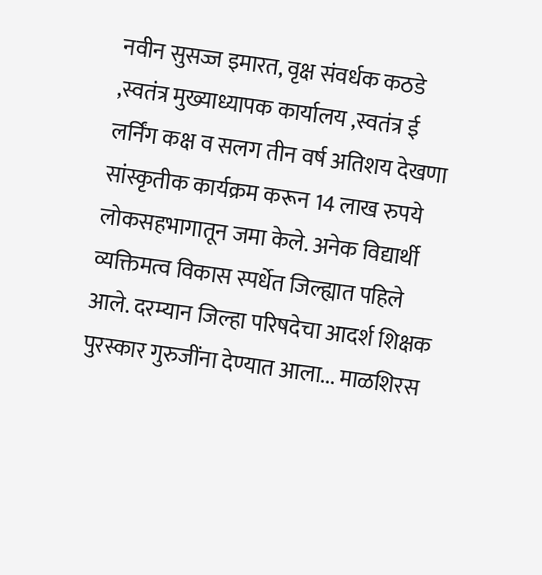नवीन सुसज्ज इमारत, वृक्ष संवर्धक कठडे ,स्वतंत्र मुख्याध्यापक कार्यालय ,स्वतंत्र ई लर्निंग कक्ष व सलग तीन वर्ष अतिशय देखणा सांस्कृतीक कार्यक्रम करून 14 लाख रुपये लोकसहभागातून जमा केले. अनेक विद्यार्थी व्यक्तिमत्व विकास स्पर्धेत जिल्ह्यात पहिले आले. दरम्यान जिल्हा परिषदेचा आदर्श शिक्षक पुरस्कार गुरुजींना देण्यात आला... माळशिरस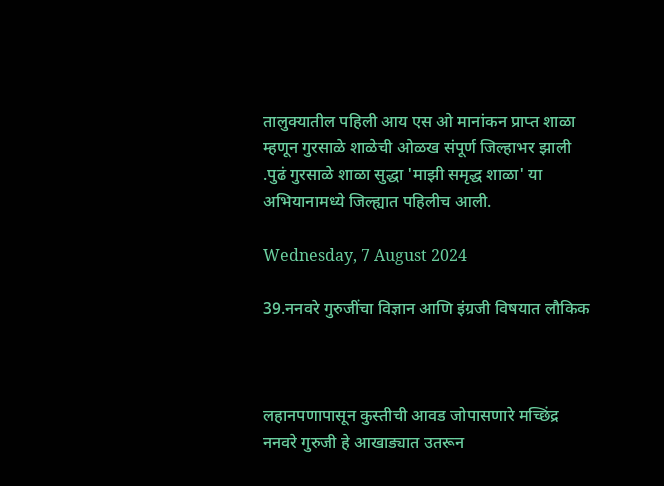तालुक्यातील पहिली आय एस ओ मानांकन प्राप्त शाळा म्हणून गुरसाळे शाळेची ओळख संपूर्ण जिल्हाभर झाली .पुढं गुरसाळे शाळा सुद्धा 'माझी समृद्ध शाळा' या अभियानामध्ये जिल्ह्यात पहिलीच आली.

Wednesday, 7 August 2024

39.ननवरे गुरुजींचा विज्ञान आणि इंग्रजी विषयात लौकिक



लहानपणापासून कुस्तीची आवड जोपासणारे मच्छिंद्र ननवरे गुरुजी हे आखाड्यात उतरून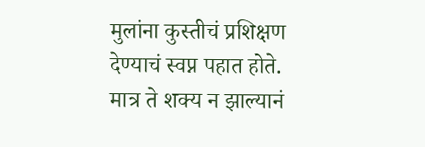मुलांना कुस्तीचं प्रशिक्षण देण्याचं स्वप्न पहात होते. मात्र ते शक्य न झाल्यानं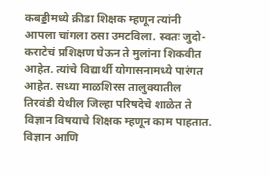कबड्डीमध्ये क्रीडा शिक्षक म्हणून त्यांनी आपला चांगला ठसा उमटविला. स्वतः जुदो- कराटेचं प्रशिक्षण घेऊन ते मुलांना शिकवीत आहेत. त्यांचे विद्यार्थी योगासनामध्ये पारंगत आहेत. सध्या माळशिरस तालुक्यातील तिरवंडी येथील जिल्हा परिषदेचे शाळेत ते विज्ञान विषयाचे शिक्षक म्हणून काम पाहतात. विज्ञान आणि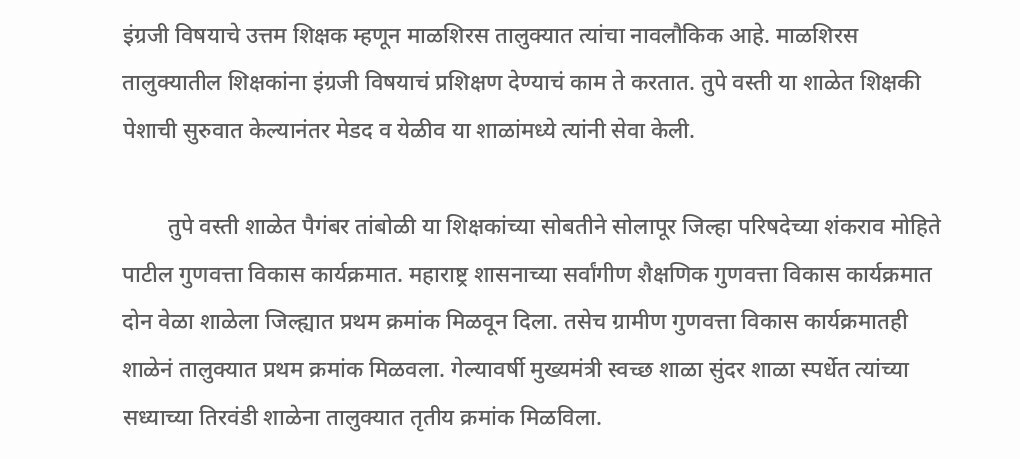इंग्रजी विषयाचे उत्तम शिक्षक म्हणून माळशिरस तालुक्यात त्यांचा नावलौकिक आहे. माळशिरस तालुक्यातील शिक्षकांना इंग्रजी विषयाचं प्रशिक्षण देण्याचं काम ते करतात. तुपे वस्ती या शाळेत शिक्षकी पेशाची सुरुवात केल्यानंतर मेडद व येळीव या शाळांमध्ये त्यांनी सेवा केली.

        तुपे वस्ती शाळेत पैगंबर तांबोळी या शिक्षकांच्या सोबतीने सोलापूर जिल्हा परिषदेच्या शंकराव मोहिते पाटील गुणवत्ता विकास कार्यक्रमात. महाराष्ट्र शासनाच्या सर्वांगीण शैक्षणिक गुणवत्ता विकास कार्यक्रमात दोन वेळा शाळेला जिल्ह्यात प्रथम क्रमांक मिळवून दिला. तसेच ग्रामीण गुणवत्ता विकास कार्यक्रमातही शाळेनं तालुक्यात प्रथम क्रमांक मिळवला. गेल्यावर्षी मुख्यमंत्री स्वच्छ शाळा सुंदर शाळा स्पर्धेत त्यांच्या सध्याच्या तिरवंडी शाळेना तालुक्यात तृतीय क्रमांक मिळविला.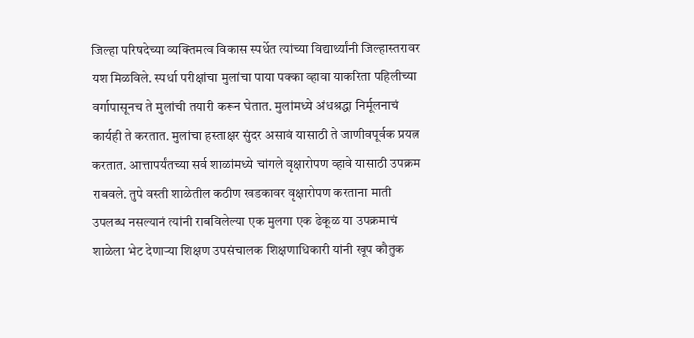जिल्हा परिषदेच्या व्यक्तिमत्व विकास स्पर्धेत त्यांच्या विद्यार्थ्यांनी जिल्हास्तरावर यश मिळविले. स्पर्धा परीक्षांचा मुलांचा पाया पक्का व्हावा याकरिता पहिलीच्या वर्गापासूनच ते मुलांची तयारी करून घेतात. मुलांमध्ये अंधश्रद्धा निर्मूलनाचं कार्यही ते करतात. मुलांचा हस्ताक्षर सुंदर असावं यासाठी ते जाणीवपूर्वक प्रयत्न करतात. आत्तापर्यंतच्या सर्व शाळांमध्ये चांगले वृक्षारोपण व्हावे यासाठी उपक्रम राबवले. तुपे वस्ती शाळेतील कठीण खडकावर वृक्षारोपण करताना माती उपलब्ध नसल्यानं त्यांनी राबविलेल्या एक मुलगा एक ढेकूळ या उपक्रमाचं शाळेला भेट देणाऱ्या शिक्षण उपसंचालक शिक्षणाधिकारी यांनी खूप कौतुक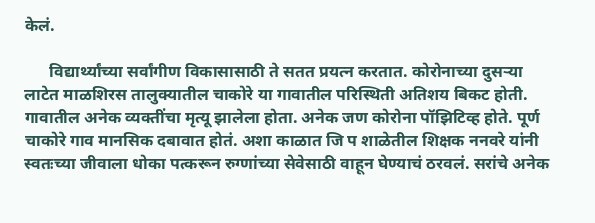केलं.

      विद्यार्थ्यांच्या सर्वांगीण विकासासाठी ते सतत प्रयत्न करतात. कोरोनाच्या दुसऱ्या लाटेत माळशिरस तालुक्यातील चाकोरे या गावातील परिस्थिती अतिशय बिकट होती. गावातील अनेक व्यक्तींचा मृत्यू झालेला होता. अनेक जण कोरोना पॉझिटिव्ह होते. पूर्ण चाकोरे गाव मानसिक दबावात होतं. अशा काळात जि प शाळेतील शिक्षक ननवरे यांनी स्वतःच्या जीवाला धोका पत्करून रुग्णांच्या सेवेसाठी वाहून घेण्याचं ठरवलं. सरांचे अनेक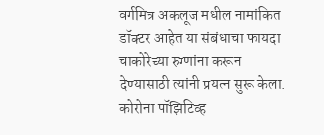वर्गमित्र अकलूज मधील नामांकित डॉक्टर आहेत या संबंधाचा फायदा चाकोरेच्या रुग्णांना करून देण्यासाठी त्यांनी प्रयत्न सुरू केला. कोरोना पॉझिटिव्ह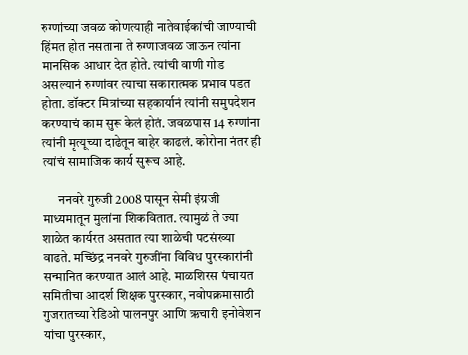रुग्णांच्या जवळ कोणत्याही नातेवाईकांची जाण्याची हिंमत होत नसताना ते रुग्णाजवळ जाऊन त्यांना मानसिक आधार देत होते. त्यांची वाणी गोड असल्यानं रुग्णांवर त्याचा सकारात्मक प्रभाव पडत होता. डॉक्टर मित्रांच्या सहकार्यानं त्यांनी समुपदेशन करण्याचं काम सुरू केलं होतं. जवळपास 14 रुग्णांना त्यांनी मृत्यूच्या दाढेतून बाहेर काढलं. कोरोना नंतर ही त्यांचं सामाजिक कार्य सुरूच आहे.

      ननवरे गुरुजी 2008 पासून सेमी इंग्रजी माध्यमातून मुलांना शिकवितात. त्यामुळं ते ज्या शाळेत कार्यरत असतात त्या शाळेची पटसंख्या वाढते. मच्छिंद्र ननवरे गुरुजींना विविध पुरस्कारांनी सन्मानित करण्यात आलं आहे. माळशिरस पंचायत समितीचा आदर्श शिक्षक पुरस्कार, नवोपक्रमासाठी गुजरातच्या रेडिओ पालनपुर आणि ऋचारी इनोवेशन यांचा पुरस्कार,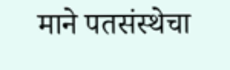माने पतसंस्थेचा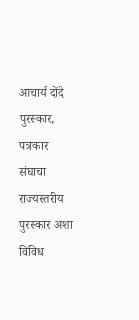आचार्य दोंदे पुरस्कार, पत्रकार संघाचा राज्यस्तरीय पुरस्कार अशा विविध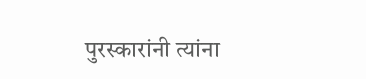पुरस्कारांनी त्यांना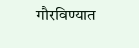गौरविण्यात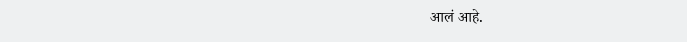आलं आहे.